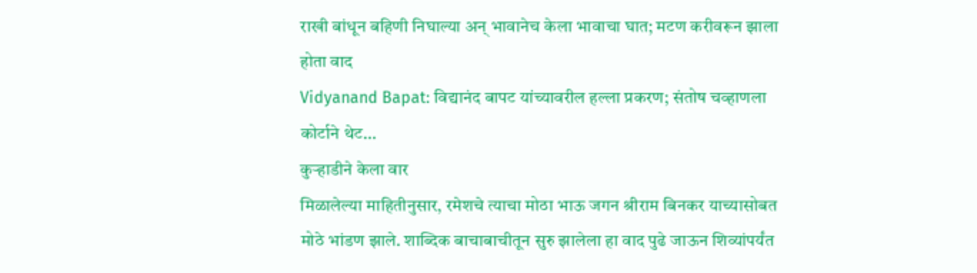राखी बांधून बहिणी निघाल्या अन् भावानेच केला भावाचा घात; मटण करीवरून झाला होता वाद
Vidyanand Bapat: विद्यानंद बापट यांच्यावरील हल्ला प्रकरण; संतोष चव्हाणला कोर्टाने थेट…
कुऱ्हाडीने केला वार
मिळालेल्या माहितीनुसार, रमेशचे त्याचा मोठा भाऊ जगन श्रीराम बिनकर याच्यासोबत मोठे भांडण झाले. शाब्दिक बाचाबाचीतून सुरु झालेला हा वाद पुढे जाऊन शिव्यांपर्यंत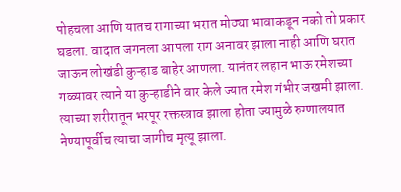पोहचला आणि यातच रागाच्या भरात मोठ्या भावाकडून नको तो प्रकार घडला. वादात जगनला आपला राग अनावर झाला नाही आणि घरात जाऊन लोखंडी कुऱ्हाड बाहेर आणला. यानंतर लहान भाऊ रमेशच्या गळ्यावर त्याने या कुऱ्हाडीने वार केले ज्यात रमेश गंभीर जखमी झाला. त्याच्या शरीरातून भरपूर रक्तस्त्राव झाला होता ज्यामुळे रुग्णालयात नेण्यापूर्वीच त्याचा जागीच मृत्यू झाला.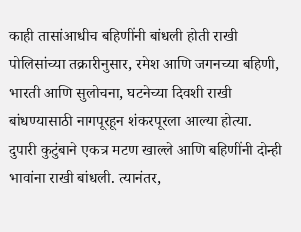काही तासांआधीच बहिणींनी बांधली होती राखी
पोलिसांच्या तक्रारीनुसार, रमेश आणि जगनच्या बहिणी, भारती आणि सुलोचना, घटनेच्या दिवशी राखी बांधण्यासाठी नागपूरहून शंकरपूरला आल्या होत्या. दुपारी कुटुंबाने एकत्र मटण खाल्ले आणि बहिणींनी दोन्ही भावांना राखी बांधली. त्यानंतर,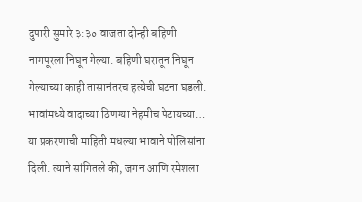दुपारी सुमारे ३:३० वाजता दोन्ही बहिणी नागपूरला निघून गेल्या. बहिणी घरातून निघून गेल्याच्या काही तासानंतरच हत्येची घटना घडली.
भावांमध्ये वादाच्या ठिणग्या नेहमीच पेटायच्या…
या प्रकरणाची माहिती मधल्या भावाने पोलिसांना दिली. त्याने सांगितले की, जगन आणि रमेशला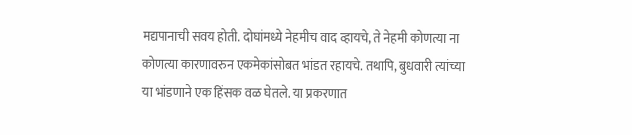मद्यपानाची सवय होती. दोघांमध्ये नेहमीच वाद व्हायचे, ते नेहमी कोणत्या ना कोणत्या कारणावरुन एकमेकांसोबत भांडत रहायचे. तथापि, बुधवारी त्यांच्या या भांडणाने एक हिंसक वळ घेतले. या प्रकरणात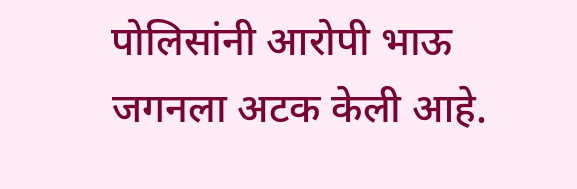पोलिसांनी आरोपी भाऊ जगनला अटक केली आहे.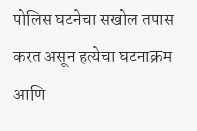पोलिस घटनेचा सखोल तपास करत असून हत्येचा घटनाक्रम आणि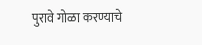पुरावे गोळा करण्याचे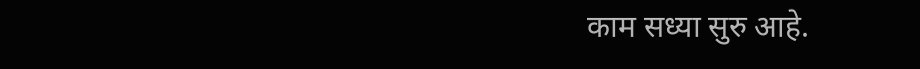काम सध्या सुरु आहे.